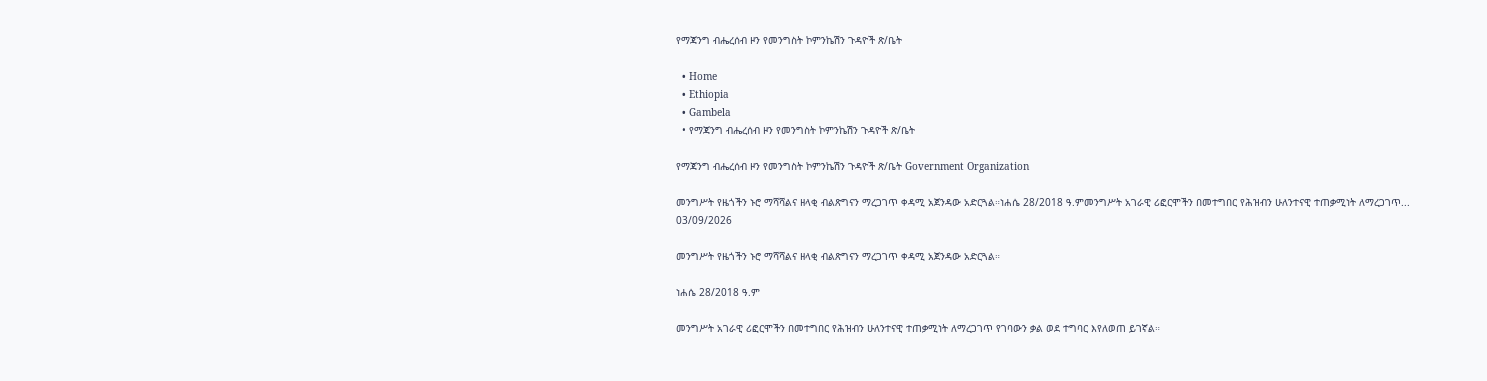የማጃንግ ብሔረሰብ ዞን የመንግስት ኮምንኬሽን ጉዳዮች ጽ/ቤት

  • Home
  • Ethiopia
  • Gambela
  • የማጃንግ ብሔረሰብ ዞን የመንግስት ኮምንኬሽን ጉዳዮች ጽ/ቤት

የማጃንግ ብሔረሰብ ዞን የመንግስት ኮምንኬሽን ጉዳዮች ጽ/ቤት Government Organization

መንግሥት የዜጎችን ኑሮ ማሻሻልና ዘላቂ ብልጽግናን ማረጋገጥ ቀዳሚ አጀንዳው አድርጓል።ነሐሴ 28/2018 ዓ.ምመንግሥት አገራዊ ሪፎርሞችን በመተግበር የሕዝብን ሁለንተናዊ ተጠቃሚነት ለማረጋገጥ...
03/09/2026

መንግሥት የዜጎችን ኑሮ ማሻሻልና ዘላቂ ብልጽግናን ማረጋገጥ ቀዳሚ አጀንዳው አድርጓል።

ነሐሴ 28/2018 ዓ.ም

መንግሥት አገራዊ ሪፎርሞችን በመተግበር የሕዝብን ሁለንተናዊ ተጠቃሚነት ለማረጋገጥ የገባውን ቃል ወደ ተግባር እየለወጠ ይገኛል።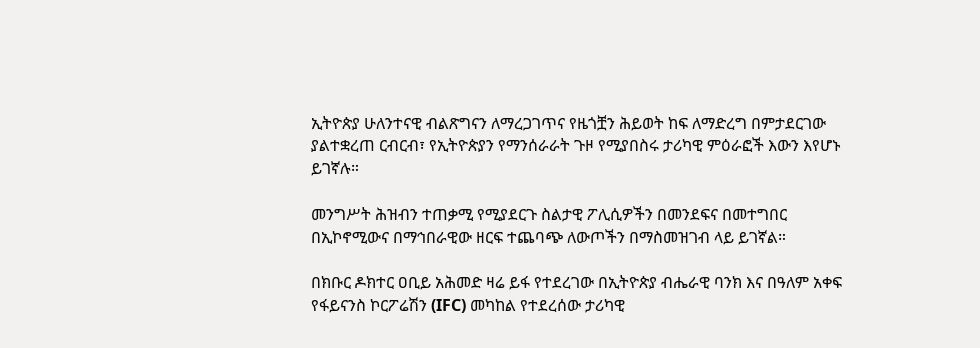ኢትዮጵያ ሁለንተናዊ ብልጽግናን ለማረጋገጥና የዜጎቿን ሕይወት ከፍ ለማድረግ በምታደርገው ያልተቋረጠ ርብርብ፣ የኢትዮጵያን የማንሰራራት ጉዞ የሚያበስሩ ታሪካዊ ምዕራፎች እውን እየሆኑ ይገኛሉ።

መንግሥት ሕዝብን ተጠቃሚ የሚያደርጉ ስልታዊ ፖሊሲዎችን በመንደፍና በመተግበር በኢኮኖሚውና በማኅበራዊው ዘርፍ ተጨባጭ ለውጦችን በማስመዝገብ ላይ ይገኛል።

በክቡር ዶክተር ዐቢይ አሕመድ ዛሬ ይፋ የተደረገው በኢትዮጵያ ብሔራዊ ባንክ እና በዓለም አቀፍ የፋይናንስ ኮርፖሬሽን (IFC) መካከል የተደረሰው ታሪካዊ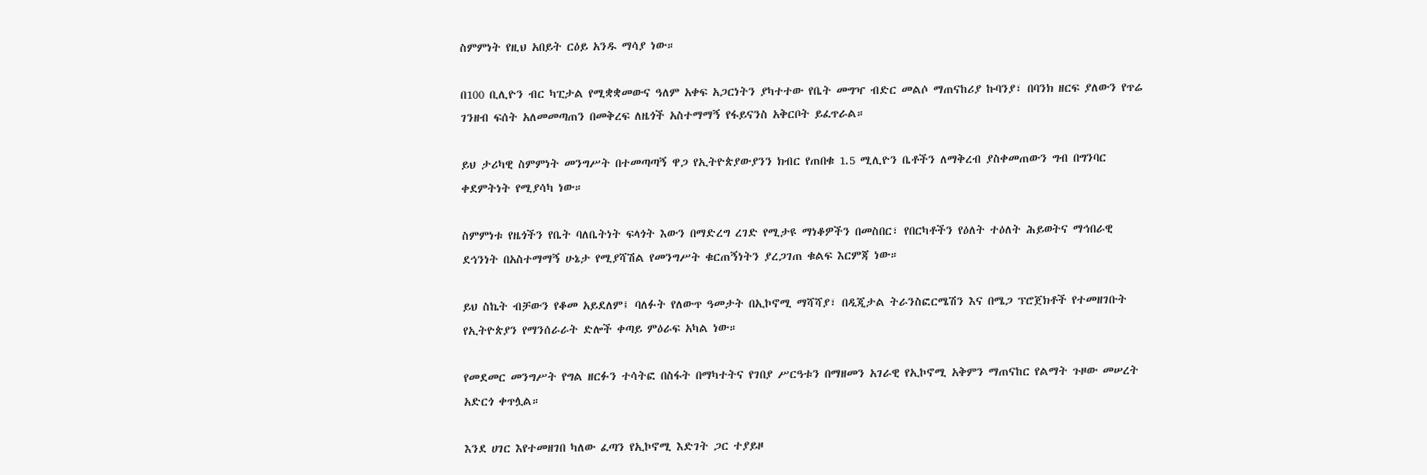ስምምነት የዚህ አበይት ርዕይ አንዱ ማሳያ ነው።

በ100 ቢሊዮን ብር ካፒታል የሚቋቋመውና ዓለም አቀፍ አጋርነትን ያካተተው የቤት መግዣ ብድር መልሶ ማጠናከሪያ ኩባንያ፣ በባንክ ዘርፍ ያለውን የጥሬ ገንዘብ ፍሰት አለመመጣጠን በመቅረፍ ለዜጎች አስተማማኝ የፋይናንስ አቅርቦት ይፈጥራል።

ይህ ታሪካዊ ስምምነት መንግሥት በተመጣጣኝ ዋጋ የኢትዮጵያውያንን ክብር የጠበቁ 1.5 ሚሊዮን ቤቶችን ለማቅረብ ያስቀመጠውን ግብ በግንባር ቀደምትነት የሚያሳካ ነው።

ስምምነቱ የዜጎችን የቤት ባለቤትነት ፍላጎት እውን በማድረግ ረገድ የሚታዩ ማነቆዎችን በመስበር፣ የበርካቶችን የዕለት ተዕለት ሕይወትና ማኅበራዊ ደኅንነት በአስተማማኝ ሁኔታ የሚያሻሽል የመንግሥት ቁርጠኝነትን ያረጋገጠ ቁልፍ እርምጃ ነው።

ይህ ስኬት ብቻውን የቆመ አይደለም፤ ባለፉት የለውጥ ዓመታት በኢኮኖሚ ማሻሻያ፣ በዲጂታል ትራንስፎርሜሽን እና በሜጋ ፕሮጀክቶች የተመዘገቡት የኢትዮጵያን የማንሰራራት ድሎች ቀጣይ ምዕራፍ አካል ነው።

የመደመር መንግሥት የግል ዘርፉን ተሳትፎ በስፋት በማካተትና የገበያ ሥርዓቱን በማዘመን አገራዊ የኢኮኖሚ አቅምን ማጠናከር የልማት ጉዞው መሠረት አድርጎ ቀጥሏል።

እንደ ሀገር እየተመዘገበ ካለው ፈጣን የኢኮኖሚ እድገት ጋር ተያይዞ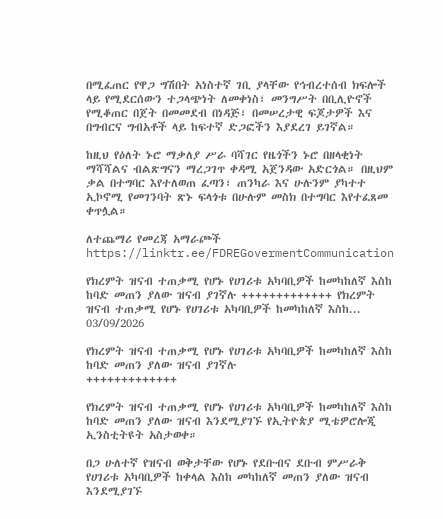በሚፈጠር የዋጋ ግሽበት አነስተኛ ገቢ ያላቸው የኅብረተሰብ ክፍሎች ላይ የሚደርሰውን ተጋላጭነት ለመቀነስ፣ መንግሥት በቢሊዮኖች የሚቆጠር በጀት በመመደብ በነዳጅ፣ በመሠረታዊ ፍጆታዎች እና በግብርና ግብአቶች ላይ ከፍተኛ ድጋፎችን እያደረገ ይገኛል።

ከዚህ የዕለት ኑሮ ማቃለያ ሥራ ባሻገር የዜጎችን ኑሮ በዘላቂነት ማሻሻልና ብልጽግናን ማረጋገጥ ቀዳሚ አጀንዳው አድርጎል። በዚህም ቃል በተግባር እየተለወጠ ፈጣን፣ ጠንካራ እና ሁሉንም ያካተተ ኢኮኖሚ የመገንባት ጽኑ ፍላጎቱ በሁሉም መስክ በተግባር እየተፈጸመ ቀጥሏል።

ለተጨማሪ የመረጃ አማራጮች
https://linktr.ee/FDREGovermentCommunication

የክረምት ዝናብ ተጠቃሚ የሆኑ የሀገሪቱ አካባቢዎች ከመካከለኛ እስከ ከባድ መጠን ያለው ዝናብ ያገኛሉ +++++++++++++ የክረምት ዝናብ ተጠቃሚ የሆኑ የሀገሪቱ አካባቢዎች ከመካከለኛ እስከ...
03/09/2026

የክረምት ዝናብ ተጠቃሚ የሆኑ የሀገሪቱ አካባቢዎች ከመካከለኛ እስከ ከባድ መጠን ያለው ዝናብ ያገኛሉ
+++++++++++++

የክረምት ዝናብ ተጠቃሚ የሆኑ የሀገሪቱ አካባቢዎች ከመካከለኛ እስከ ከባድ መጠን ያለው ዝናብ እንደሚያገኙ የኢትዮጵያ ሚቴዎሮሎጂ ኢንስቲትዩት አስታወቀ።

በጋ ሁለተኛ የዝናብ ወቅታቸው የሆኑ የደቡብና ደቡብ ምሥራቅ የሀገሪቱ አካባቢዎች ከቀላል እስከ መካከለኛ መጠን ያለው ዝናብ እንደሚያገኙ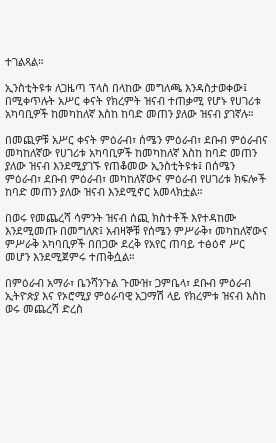ተገልጻል።

ኢንስቲትዩቱ ለጋዜጣ ፕላስ በላከው መግለጫ እንዳስታወቀው፤ በሚቀጥሉት አሥር ቀናት የክረምት ዝናብ ተጠቃሚ የሆኑ የሀገሪቱ አካባቢዎች ከመካከለኛ እስከ ከባድ መጠን ያለው ዝናብ ያገኛሉ።

በመጪዎቹ አሥር ቀናት ምዕራብ፣ ሰሜን ምዕራብ፣ ደቡብ ምዕራብና መካከለኛው የሀገሪቱ አካባቢዎች ከመካከለኛ እስከ ከባድ መጠን ያለው ዝናብ እንደሚያገኙ የጠቆመው ኢንስቲትዩቱ፤ በሰሜን ምዕራብ፣ ደቡብ ምዕራብ፣ መካከለኛውና ምዕራብ የሀገሪቱ ክፍሎች ከባድ መጠን ያለው ዝናብ እንደሚኖር አመላክቷል።

በወሩ የመጨረሻ ሳምንት ዝናብ ሰጪ ክስተቶች እየተዳከሙ እንደሚመጡ በመግለጽ፤ አብዛኞቹ የሰሜን ምሥራቅ፣ መካከለኛውና ምሥራቅ አካባቢዎች በበጋው ደረቅ የአየር ጠባይ ተፅዕኖ ሥር መሆን እንደሚጀምሩ ተጠቅሷል።

በምዕራብ አማራ፣ ቤንሻንጉል ጉሙዝ፣ ጋምቤላ፣ ደቡብ ምዕራብ ኢትዮጵያ እና የኦሮሚያ ምዕራባዊ አጋማሽ ላይ የክረምቱ ዝናብ እስከ ወሩ መጨረሻ ድረስ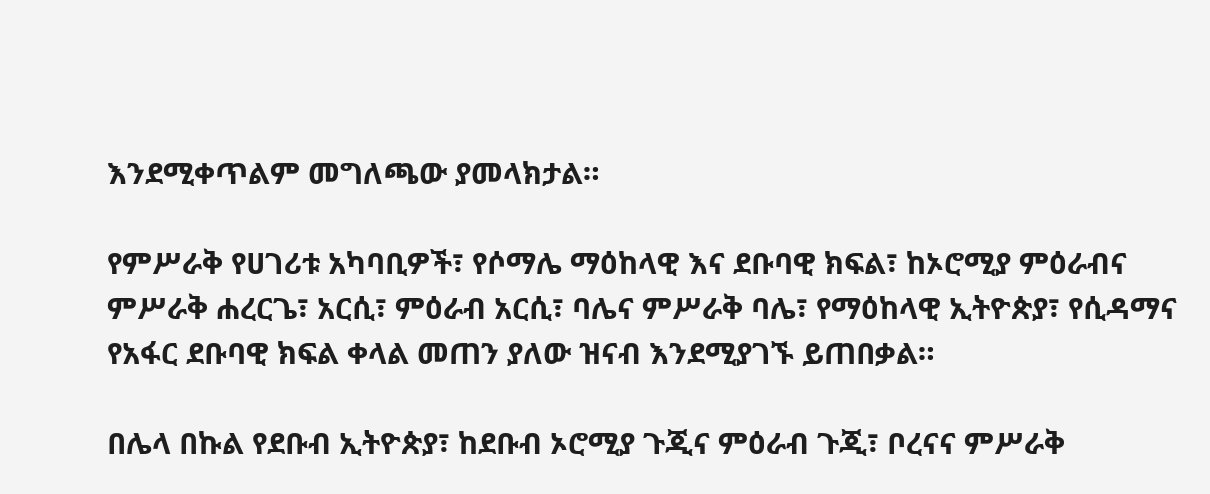እንደሚቀጥልም መግለጫው ያመላክታል።

የምሥራቅ የሀገሪቱ አካባቢዎች፣ የሶማሌ ማዕከላዊ እና ደቡባዊ ክፍል፣ ከኦሮሚያ ምዕራብና ምሥራቅ ሐረርጌ፣ አርሲ፣ ምዕራብ አርሲ፣ ባሌና ምሥራቅ ባሌ፣ የማዕከላዊ ኢትዮጵያ፣ የሲዳማና የአፋር ደቡባዊ ክፍል ቀላል መጠን ያለው ዝናብ እንደሚያገኙ ይጠበቃል።

በሌላ በኩል የደቡብ ኢትዮጵያ፣ ከደቡብ ኦሮሚያ ጉጂና ምዕራብ ጉጂ፣ ቦረናና ምሥራቅ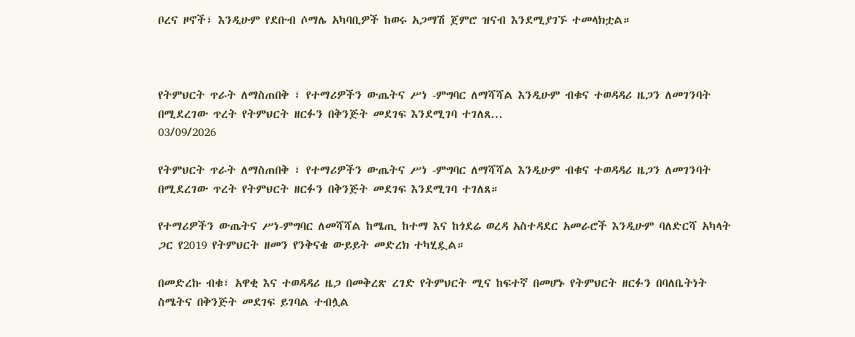ቦረና ዞኖች፣ እንዲሁም የደቡብ ሶማሌ አካባቢዎች ከወሩ አጋማሽ ጀምሮ ዝናብ እንደሚያገኙ ተመላክቷል።



የትምህርት ጥራት ለማስጠበቅ ፣ የተማሪዎችን ውጤትና ሥነ -ምግባር ለማሻሻል እንዲሁም ብቁና ተወዳዳሪ ዜጋን ለመገንባት በሚደረገው ጥረት የትምህርት ዘርፉን በቅንጅት መደገፍ እንደሚገባ ተገለጸ...
03/09/2026

የትምህርት ጥራት ለማስጠበቅ ፣ የተማሪዎችን ውጤትና ሥነ -ምግባር ለማሻሻል እንዲሁም ብቁና ተወዳዳሪ ዜጋን ለመገንባት በሚደረገው ጥረት የትምህርት ዘርፉን በቅንጅት መደገፍ እንደሚገባ ተገለጸ።

የተማሪዎችን ውጤትና ሥነ-ምግባር ለመሻሻል ከሜጢ ከተማ እና ከጎደሬ ወረዳ አስተዳደር አመራሮች እንዲሁም ባለድርሻ አካላት ጋር የ2019 የትምህርት ዘመን የንቅናቄ ውይይት መድረክ ተካሂዷል።

በመድረኩ ብቁ፣ አዋቂ እና ተወዳዳሪ ዜጋ በመቅረጽ ረገድ የትምህርት ሚና ከፍተኛ በመሆኑ የትምህርት ዘርፉን በባለቤትነት ስሜትና በቅንጅት መደገፍ ይገባል ተብሏል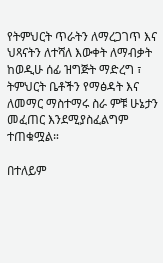የትምህርት ጥራትን ለማረጋገጥ እና ህጻናትን ለተሻለ እውቀት ለማብቃት ከወዲሁ ሰፊ ዝግጅት ማድረግ ፣ ትምህርት ቤቶችን የማፅዳት እና ለመማር ማስተማሩ ስራ ምቹ ሁኔታን መፈጠር እንደሚያስፈልግም ተጠቁሟል።

በተለይም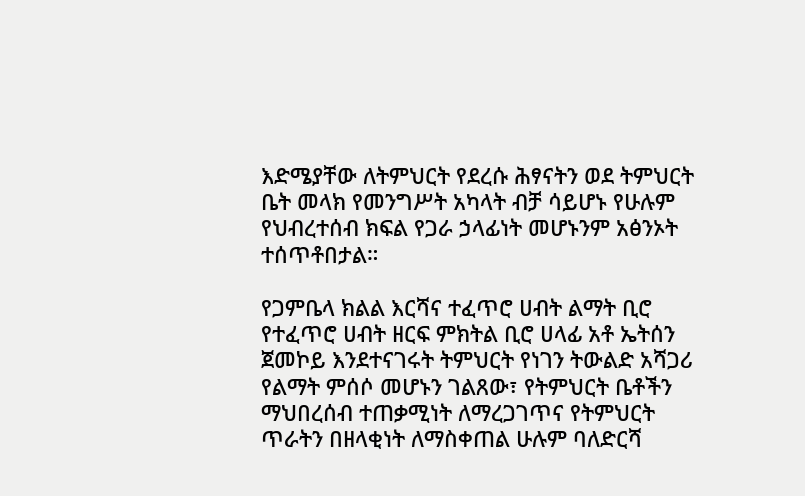እድሜያቸው ለትምህርት የደረሱ ሕፃናትን ወደ ትምህርት ቤት መላክ የመንግሥት አካላት ብቻ ሳይሆኑ የሁሉም የህብረተሰብ ክፍል የጋራ ኃላፊነት መሆኑንም አፅንኦት ተሰጥቶበታል።

የጋምቤላ ክልል እርሻና ተፈጥሮ ሀብት ልማት ቢሮ የተፈጥሮ ሀብት ዘርፍ ምክትል ቢሮ ሀላፊ አቶ ኤትሰን ጀመኮይ እንደተናገሩት ትምህርት የነገን ትውልድ አሻጋሪ የልማት ምሰሶ መሆኑን ገልጸው፣ የትምህርት ቤቶችን ማህበረሰብ ተጠቃሚነት ለማረጋገጥና የትምህርት ጥራትን በዘላቂነት ለማስቀጠል ሁሉም ባለድርሻ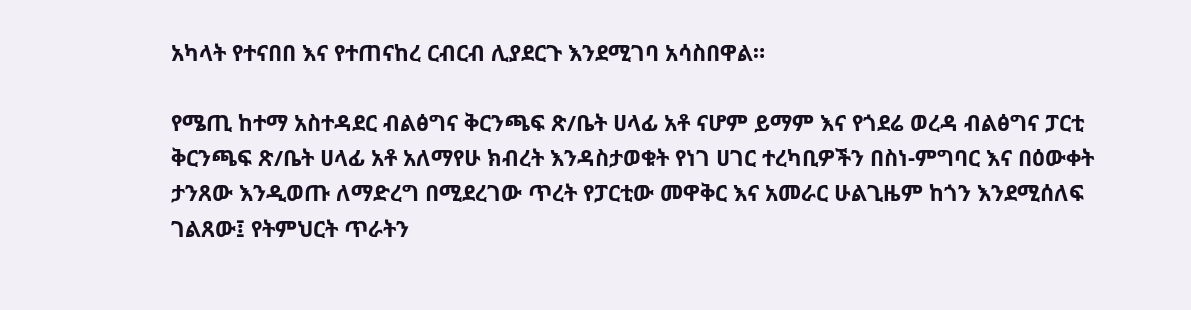አካላት የተናበበ እና የተጠናከረ ርብርብ ሊያደርጉ እንደሚገባ አሳስበዋል።

የሜጢ ከተማ አስተዳደር ብልፅግና ቅርንጫፍ ጽ/ቤት ሀላፊ አቶ ናሆም ይማም እና የጎደሬ ወረዳ ብልፅግና ፓርቲ ቅርንጫፍ ጽ/ቤት ሀላፊ አቶ አለማየሁ ክብረት እንዳስታወቁት የነገ ሀገር ተረካቢዎችን በስነ-ምግባር እና በዕውቀት ታንጸው እንዲወጡ ለማድረግ በሚደረገው ጥረት የፓርቲው መዋቅር እና አመራር ሁልጊዜም ከጎን እንደሚሰለፍ ገልጸው፤ የትምህርት ጥራትን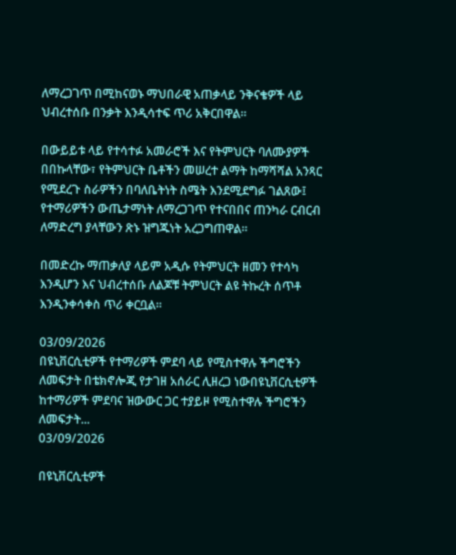ለማረጋገጥ በሚከናወኑ ማህበራዊ አጠቃላይ ንቅናቄዎች ላይ ህብረተሰቡ በንቃት እንዲሳተፍ ጥሪ አቅርበዋል።

በውይይቱ ላይ የተሳተፉ አመራሮች እና የትምህርት ባለሙያዎች በበኩላቸው፣ የትምህርት ቤቶችን መሠረተ ልማት ከማሻሻል አንጻር የሚደረጉ ስራዎችን በባለቤትነት ስሜት እንደሚደግፉ ገልጸው፤ የተማሪዎችን ውጤታማነት ለማረጋገጥ የተናበበና ጠንካራ ርብርብ ለማድረግ ያላቸውን ጽኑ ዝግጁነት አረጋግጠዋል።

በመድረኩ ማጠቃለያ ላይም አዲሱ የትምህርት ዘመን የተሳካ እንዲሆን እና ህብረተሰቡ ለልጆቹ ትምህርት ልዩ ትኩረት ሰጥቶ እንዲንቀሳቀስ ጥሪ ቀርቧል።

03/09/2026
በዩኒቨርሲቲዎች የተማሪዎች ምደባ ላይ የሚስተዋሉ ችግሮችን ለመፍታት በቴክኖሎጂ የታገዘ አሰራር ሊዘረጋ ነውበዩኒቨርሲቲዎች ከተማሪዎች ምደባና ዝውውር ጋር ተያይዞ የሚስተዋሉ ችግሮችን ለመፍታት...
03/09/2026

በዩኒቨርሲቲዎች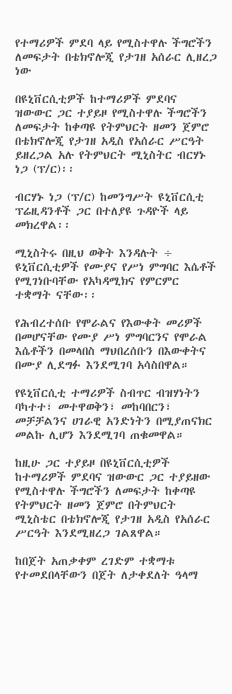የተማሪዎች ምደባ ላይ የሚስተዋሉ ችግሮችን ለመፍታት በቴክኖሎጂ የታገዘ አሰራር ሊዘረጋ ነው

በዩኒቨርሲቲዎች ከተማሪዎች ምደባና ዝውውር ጋር ተያይዞ የሚስተዋሉ ችግሮችን ለመፍታት ከቀጣዩ የትምህርት ዘመን ጀምሮ በቴክኖሎጂ የታገዘ አዲስ የአሰራር ሥርዓት ይዘረጋል አሉ የትምህርት ሚኒስትር ብርሃኑ ነጋ (ፕ/ር)፡፡

ብርሃኑ ነጋ (ፕ/ር) ከመንግሥት ዩኒቨርሲቲ ፕሬዚዳንቶች ጋር በተለያዩ ጉዳዮች ላይ መክረዋል፡፡

ሚኒስትሩ በዚህ ወቅት እንዳሉት ÷ ዩኒቨርሲቲዎች የሙያና የሥነ ምግባር እሴቶች የሚገነቡባቸው የአካዳሚክና የምርምር ተቋማት ናቸው፡፡

የሕብረተሰቡ የሞራልና የእውቀት መሪዎች በመሆናቸው የሙያ ሥነ ምግባርንና የሞራል እሴቶችን በመላበስ ማህበረሰቡን በእውቀትና በሙያ ሊደግፉ እንደሚገባ አሳስበዋል።

የዩኒቨርሲቲ ተማሪዎች ስብጥር ብዝሃነትን ባካተተ፣ መተዋወቅን፣ መከባበርን፣ መቻቻልንና ሀገራዊ አንድነትን በሚያጠናክር መልኩ ሊሆን እንደሚገባ ጠቁመዋል።

ከዚሁ ጋር ተያይዞ በዩኒቨርሲቲዎች ከተማሪዎች ምደባና ዝውውር ጋር ተያይዘው የሚስተዋሉ ችግሮችን ለመፍታት ከቀጣዩ የትምህርት ዘመን ጀምሮ በትምህርት ሚኒስቴር በቴክኖሎጂ የታገዘ አዲስ የአሰራር ሥርዓት እንደሚዘረጋ ገልጸዋል።

ከበጀት አጠቃቀም ረገድም ተቋማቱ የተመደበላቸውን በጀት ለታቀደለት ዓላማ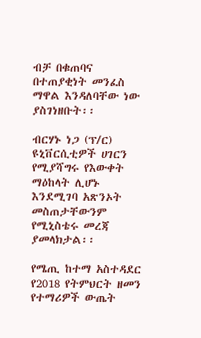ብቻ በቁጠባና በተጠያቂነት መንፈስ ማዋል እንዳለባቸው ነው ያስገነዘቡት፡፡

ብርሃኑ ነጋ (ፕ/ር) ዩኒቨርሲቲዎች ሀገርን የሚያሻግሩ የእውቀት ማዕከላት ሊሆኑ እንደሚገባ አጽንኦት መስጠታቸውንም የሚኒስቴሩ መረጃ ያመላክታል፡፡

የሜጢ ከተማ አስተዳደር የ2018 የትምህርት ዘመን የተማሪዎች ውጤት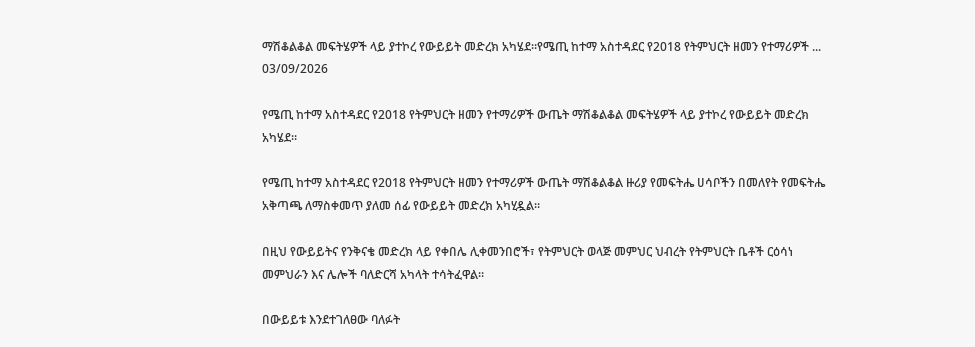ማሽቆልቆል መፍትሄዎች ላይ ያተኮረ የውይይት መድረክ አካሄደ።የሜጢ ከተማ አስተዳደር የ2018 የትምህርት ዘመን የተማሪዎች ...
03/09/2026

የሜጢ ከተማ አስተዳደር የ2018 የትምህርት ዘመን የተማሪዎች ውጤት ማሽቆልቆል መፍትሄዎች ላይ ያተኮረ የውይይት መድረክ አካሄደ።

የሜጢ ከተማ አስተዳደር የ2018 የትምህርት ዘመን የተማሪዎች ውጤት ማሽቆልቆል ዙሪያ የመፍትሔ ሀሳቦችን በመለየት የመፍትሔ አቅጣጫ ለማስቀመጥ ያለመ ሰፊ የውይይት መድረክ አካሂዷል።

በዚህ የውይይትና የንቅናቄ መድረክ ላይ የቀበሌ ሊቀመንበሮች፣ የትምህርት ወላጅ መምህር ህብረት የትምህርት ቤቶች ርዕሳነ መምህራን እና ሌሎች ባለድርሻ አካላት ተሳትፈዋል።

በውይይቱ እንደተገለፀው ባለፉት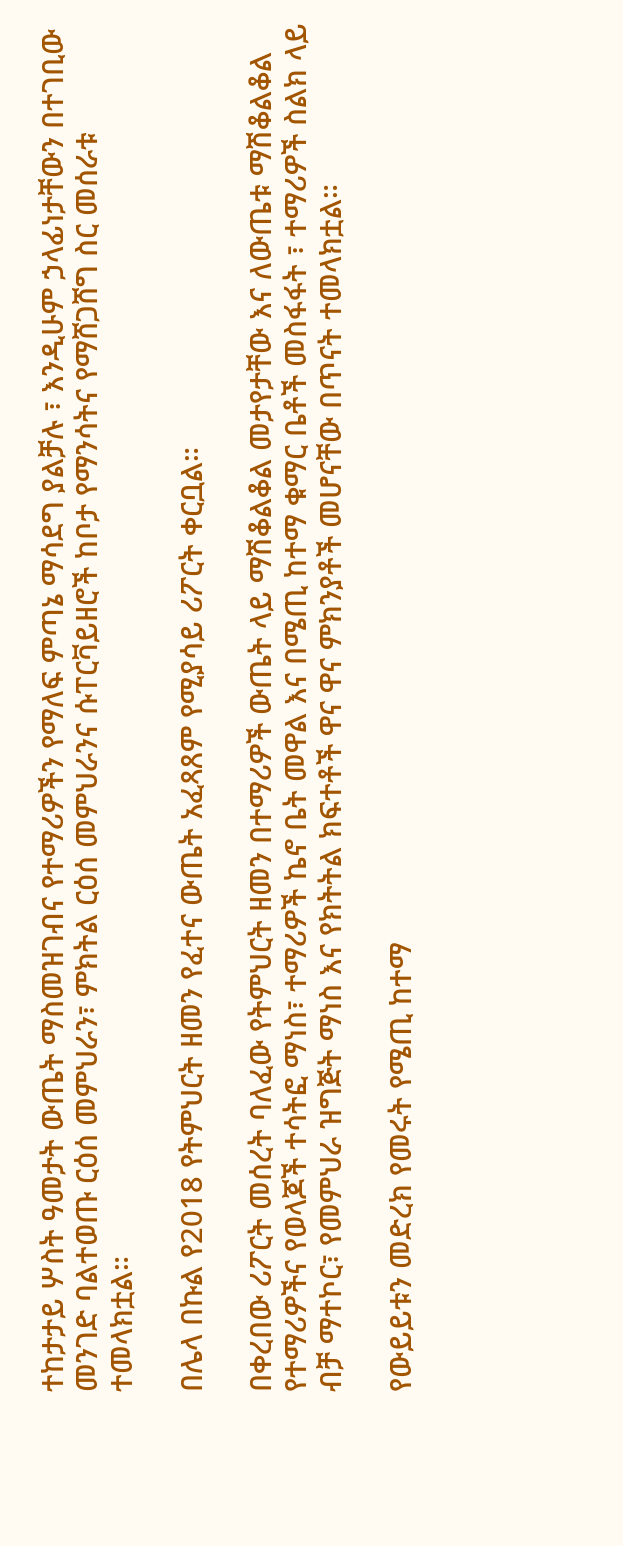ተከታታይ ሦስት ዓመታት ውጤት ማስመዝገብና የተማሪዎችን የማለፍ ምጣኔ ማሳደግ ያልቻሉ ፣ እንዲሁም ኃላፊነታቸውን በተገቢው መንገድ ባልተወጡ ርዕሰ መምህራን፣ ምክትል ርዕሰ መምህራንና ሱፐርቫይዘሮች ከቦታ የማንሳትና የማሸጋሸግ ስር መሰራቱ ተመላክቷል።

በሌላ በኩል የ2018 የትምህርት ዘመን የፈተና ውጤት አፈጻጸም የሚያሳይ ሪፖርት ቀርቧል።

በቀረበው ሪፖርት መሰረት ባለፈው የትምህርት ዘመን በተማሪዎች ውጤት ላይ ማሽቆልቆል መታየታቸው እና ለውጤቱ ማሽቆልቆል የተማሪዎችና የወላጆች ተሳትፎ ማነስ፣ ተማሪዎች ኬኖ ቤት መዋል እና በሜጢ ከተማ ቁማር ቤቶች መስፋፋት ፣ ተማሪዎች ስልክ ላይ ብቻ ማተኮር፣ የመምህራ ዝግጅት ማነስ እና የክትትል ክፍተቶች ዋና ዋና ምክንያቶች መሆናቸው በጥናት ተመላክቷል።

የውይይቱን መድረክ የመሩት የሜጢ ከተማ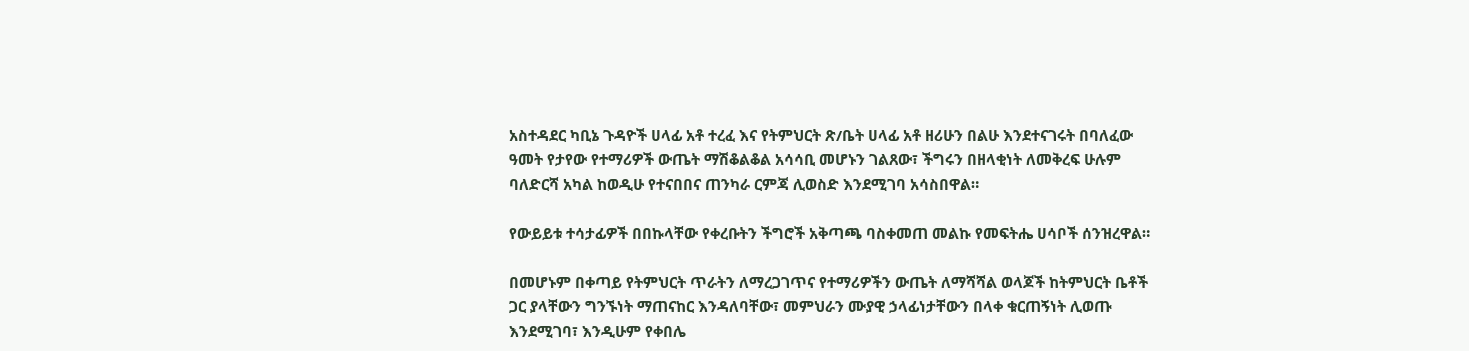አስተዳደር ካቢኔ ጉዳዮች ሀላፊ አቶ ተረፈ እና የትምህርት ጽ/ቤት ሀላፊ አቶ ዘሪሁን በልሁ እንደተናገሩት በባለፈው ዓመት የታየው የተማሪዎች ውጤት ማሽቆልቆል አሳሳቢ መሆኑን ገልጸው፣ ችግሩን በዘላቂነት ለመቅረፍ ሁሉም ባለድርሻ አካል ከወዲሁ የተናበበና ጠንካራ ርምጃ ሊወስድ እንደሚገባ አሳስበዋል።

የውይይቱ ተሳታፊዎች በበኩላቸው የቀረቡትን ችግሮች አቅጣጫ ባስቀመጠ መልኩ የመፍትሔ ሀሳቦች ሰንዝረዋል።

በመሆኑም በቀጣይ የትምህርት ጥራትን ለማረጋገጥና የተማሪዎችን ውጤት ለማሻሻል ወላጆች ከትምህርት ቤቶች ጋር ያላቸውን ግንኙነት ማጠናከር እንዳለባቸው፣ መምህራን ሙያዊ ኃላፊነታቸውን በላቀ ቁርጠኝነት ሊወጡ እንደሚገባ፣ እንዲሁም የቀበሌ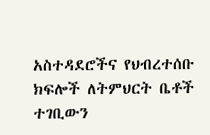አስተዳደሮችና የህብረተሰቡ ክፍሎች ለትምህርት ቤቶች ተገቢውን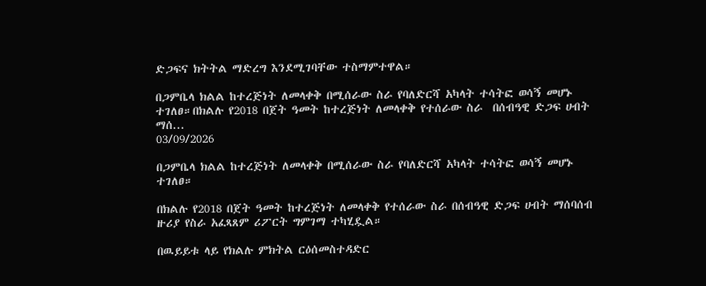ድጋፍና ክትትል ማድረግ እንደሚገባቸው ተስማምተዋል።

በጋምቤላ ክልል ከተረጅነት ለመላቀቅ በሚሰራው ስራ የባለድርሻ አካላት ተሳትፎ ወሳኝ መሆኑ ተገለፀ።በክልሉ የ2018 በጀት ዓመት ከተረጅነት ለመላቀቅ የተሰራው ስራ  በሰብዓዊ ድጋፍ ሀብት ማሰ...
03/09/2026

በጋምቤላ ክልል ከተረጅነት ለመላቀቅ በሚሰራው ስራ የባለድርሻ አካላት ተሳትፎ ወሳኝ መሆኑ ተገለፀ።

በክልሉ የ2018 በጀት ዓመት ከተረጅነት ለመላቀቅ የተሰራው ስራ በሰብዓዊ ድጋፍ ሀብት ማሰባሰብ ዙሪያ የስራ አፈጻጸም ሪፖርት ግምገማ ተካሂዷል።

በዉይይቱ ላይ የክልሉ ምክትል ርዕሰመስተዳድር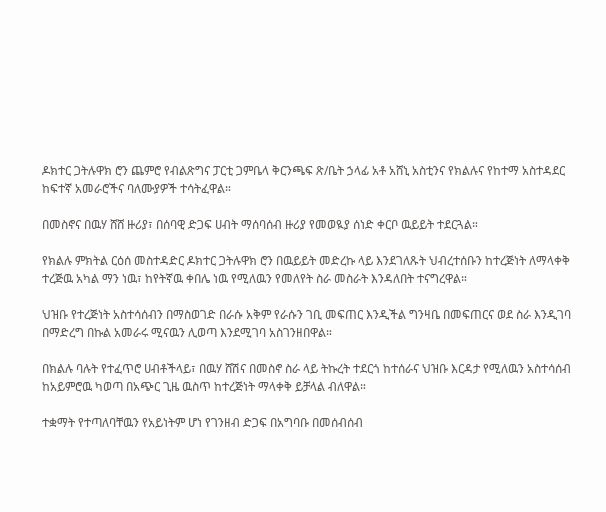ዶክተር ጋትሉዋክ ሮን ጨምሮ የብልጽግና ፓርቲ ጋምቤላ ቅርንጫፍ ጽ/ቤት ኃላፊ አቶ አሸኒ አስቲንና የክልሉና የከተማ አስተዳደር ከፍተኛ አመራሮችና ባለሙያዎች ተሳትፈዋል።

በመስኖና በዉሃ ሸሸ ዙሪያ፣ በሰባዊ ድጋፍ ሀብት ማሰባሰብ ዙሪያ የመወዪያ ሰነድ ቀርቦ ዉይይት ተደርጓል።

የክልሉ ምክትል ርዕሰ መስተዳድር ዶክተር ጋትሉዋክ ሮን በዉይይት መድረኩ ላይ እንደገለጹት ህብረተሰቡን ከተረጅነት ለማላቀቅ ተረጅዉ አካል ማን ነዉ፣ ከየትኛዉ ቀበሌ ነዉ የሚለዉን የመለየት ስራ መስራት እንዳለበት ተናግረዋል።

ህዝቡ የተረጅነት አስተሳሰብን በማስወገድ በራሱ አቅም የራሱን ገቢ መፍጠር እንዲችል ግንዛቤ በመፍጠርና ወደ ስራ እንዲገባ በማድረግ በኩል አመራሩ ሚናዉን ሊወጣ እንደሚገባ አስገንዘበዋል።

በክልሉ ባሉት የተፈጥሮ ሀብቶችላይ፣ በዉሃ ሸሽና በመስኖ ስራ ላይ ትኩረት ተደርጎ ከተሰራና ህዝቡ እርዳታ የሚለዉን አስተሳሰብ ከአይምሮዉ ካወጣ በአጭር ጊዜ ዉስጥ ከተረጅነት ማላቀቅ ይቻላል ብለዋል።

ተቋማት የተጣለባቸዉን የአይነትም ሆነ የገንዘብ ድጋፍ በአግባቡ በመሰብሰብ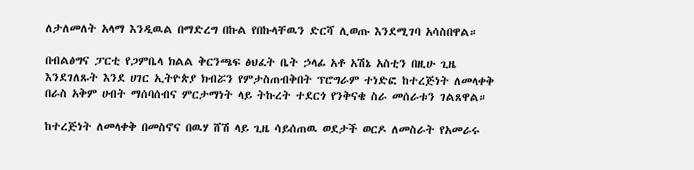ለታለመለት አላማ እንዲዉል በማድረግ በኩል የበኩላቸዉን ድርሻ ሊወጡ እንደሚገባ አሳስበዋል።

በብልፅግና ፓርቲ የጋምቤላ ክልል ቅርንጫፍ ፅህፈት ቤት ኃላፊ አቶ አሽኔ አስቲን በዚሁ ጊዜ እንደገለጹት እንደ ሀገር ኢትዮጵያ ክብሯን የምታስጠብቅበት ፕሮግራም ተነድፎ ከተረጅነት ለመላቀቅ በራስ አቅም ሀብት ማሰባሰብና ምርታማነት ላይ ትኩረት ተደርጎ የንቅናቄ ስራ መሰራቱን ገልጸዋል።

ከተረጅነት ለመላቀቅ በመስኖና በዉሃ ሸሽ ላይ ጊዜ ሳይሰጠዉ ወደታች ወርዶ ለመስራት የአመራሩ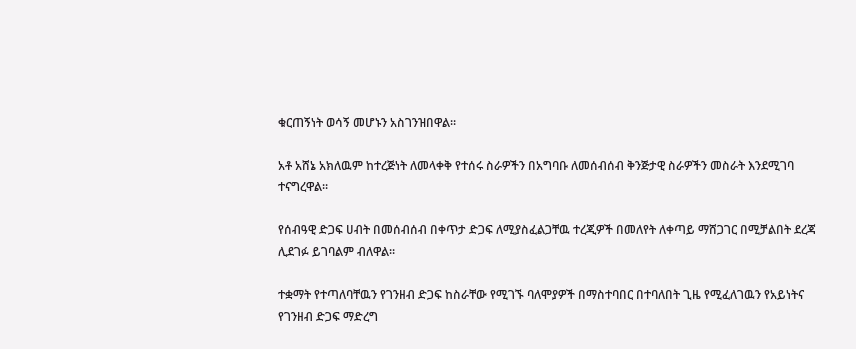ቁርጠኝነት ወሳኝ መሆኑን አስገንዝበዋል።

አቶ አሸኔ አክለዉም ከተረጅነት ለመላቀቅ የተሰሩ ስራዎችን በአግባቡ ለመሰብሰብ ቅንጅታዊ ስራዎችን መስራት እንደሚገባ ተናግረዋል።

የሰብዓዊ ድጋፍ ሀብት በመሰብሰብ በቀጥታ ድጋፍ ለሚያስፈልጋቸዉ ተረጂዎች በመለየት ለቀጣይ ማሸጋገር በሚቻልበት ደረጃ ሊደገፉ ይገባልም ብለዋል።

ተቋማት የተጣለባቸዉን የገንዘብ ድጋፍ ከስራቸው የሚገኙ ባለሞያዎች በማስተባበር በተባለበት ጊዜ የሚፈለገዉን የአይነትና የገንዘብ ድጋፍ ማድረግ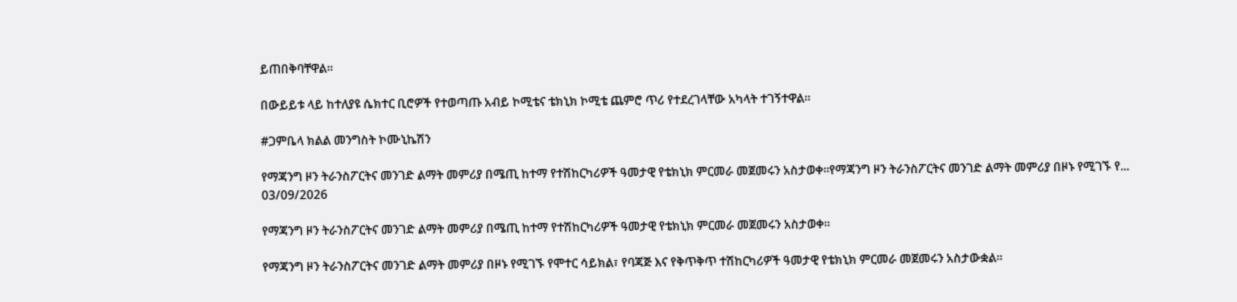ይጠበቅባቸዋል።

በውይይቱ ላይ ከተለያዩ ሴክተር ቢሮዎች የተወጣጡ አብይ ኮሚቴና ቴክኒክ ኮሚቴ ጨምሮ ጥሪ የተደረገላቸው አካላት ተገኝተዋል።

#ጋምቤላ ክልል መንግስት ኮሙኒኬሽን

የማጃንግ ዞን ትራንስፖርትና መንገድ ልማት መምሪያ በሜጢ ከተማ የተሽከርካሪዎች ዓመታዊ የቴክኒክ ምርመራ መጀመሩን አስታወቀ።የማጃንግ ዞን ትራንስፖርትና መንገድ ልማት መምሪያ በዞኑ የሚገኙ የ...
03/09/2026

የማጃንግ ዞን ትራንስፖርትና መንገድ ልማት መምሪያ በሜጢ ከተማ የተሽከርካሪዎች ዓመታዊ የቴክኒክ ምርመራ መጀመሩን አስታወቀ።

የማጃንግ ዞን ትራንስፖርትና መንገድ ልማት መምሪያ በዞኑ የሚገኙ የሞተር ሳይክል፣ የባጃጅ እና የቅጥቅጥ ተሽከርካሪዎች ዓመታዊ የቴክኒክ ምርመራ መጀመሩን አስታውቋል።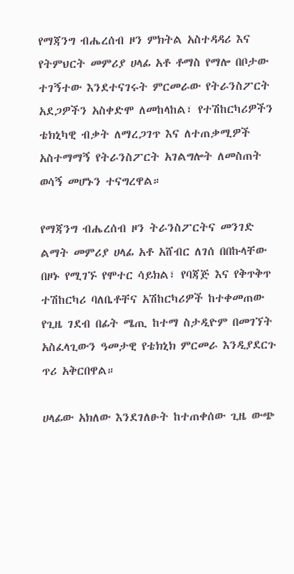የማጃንግ ብሔረሰብ ዞን ምክትል አስተዳዳሪ እና የትምህርት መምሪያ ሀላፊ አቶ ቶማስ የማሎ በቦታው ተገኝተው እንደተናገሩት ምርመራው የትራንስፖርት አደጋዎችን አስቀድሞ ለመከላከል፣ የተሽከርካሪዎችን ቴክኒካዊ ብቃት ለማረጋገጥ እና ለተጠቃሚዎች አስተማማኝ የትራንስፖርት አገልግሎት ለመስጠት ወሳኝ መሆኑን ተናግረዋል።

የማጃንግ ብሔረሰብ ዞን ትራንስፖርትና መንገድ ልማት መምሪያ ሀላፊ አቶ አሸብር ለገሰ በበኩላቸው በዞኑ የሚገኙ የሞተር ሳይክል፣ የባጃጅ እና የቅጥቅጥ ተሽከርካሪ ባለቤቶቸና አሽከርካሪዎች ከተቀመጠው የጊዜ ገደብ በፊት ሜጢ ከተማ ስታዲዮም በመገኘት አስፈላጊውን ዓመታዊ የቴክኒክ ምርመራ እንዲያደርጉ ጥሪ አቅርበዋል።

ሀላፊው አክለው እንደገለፁት ከተጠቀሰው ጊዜ ውጭ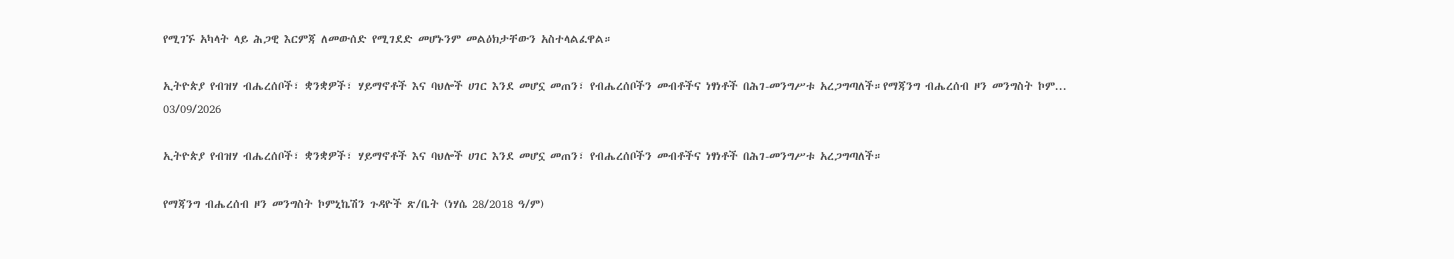የሚገኙ አካላት ላይ ሕጋዊ እርምጃ ለመውሰድ የሚገደድ መሆኑንም መልዕክታቸውን አስተላልፈዋል።

ኢትዮጵያ የብዝሃ ብሔረሰቦች፣ ቋንቋዎች፣ ሃይማኖቶች እና ባህሎች ሀገር እንደ መሆኗ መጠን፣ የብሔረሰቦችን መብቶችና ነፃነቶች በሕገ-መንግሥቱ አረጋግጣለች።የማጃንግ ብሔረሰብ ዞን መንግስት ኮም...
03/09/2026

ኢትዮጵያ የብዝሃ ብሔረሰቦች፣ ቋንቋዎች፣ ሃይማኖቶች እና ባህሎች ሀገር እንደ መሆኗ መጠን፣ የብሔረሰቦችን መብቶችና ነፃነቶች በሕገ-መንግሥቱ አረጋግጣለች።

የማጃንግ ብሔረሰብ ዞን መንግስት ኮምኒኬሽን ጉዳዮች ጽ/ቤት (ነሃሴ 28/2018 ዓ/ም)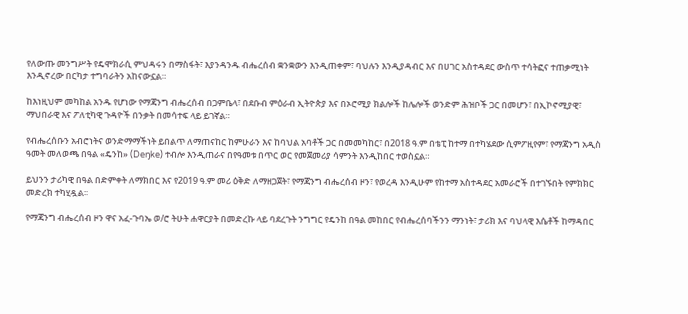የለውጡ መንግሥት የዴሞክራሲ ምህዳሩን በማስፋት፣ እያንዳንዱ ብሔረሰብ ቋንቋውን እንዲጠቀም፣ ባህሉን እንዲያዳብር እና በሀገር አስተዳደር ውስጥ ተሳትፎና ተጠቃሚነት እንዲኖረው በርካታ ተግባራትን አከናውኗል።

ከእነዚህም መካከል አንዱ የሆነው የማጃንግ ብሔረሰብ በጋምቤላ፣ በደቡብ ምዕራብ ኢትዮጵያ እና በኦሮሚያ ክልሎች ከሌሎች ወንድም ሕዝቦች ጋር በመሆን፣ በኢኮኖሚያዊ፣ ማህበራዊ እና ፖለቲካዊ ጉዳዮች በንቃት በመሳተፍ ላይ ይገኛል።

የብሔረሰቡን አብሮነትና ወንድማማችነት ይበልጥ ለማጠናከር ከምሁራን እና ከባህል አባቶች ጋር በመመካከር፣ በ2018 ዓ.ም በቴፒ ከተማ በተካሄደው ሲምፖዚየም፣ የማጃንግ አዲስ ዓመት መለወጫ በዓል «ዴንከ» (Deŋke) ተብሎ እንዲጠራና በየዓመቱ በጥር ወር የመጀመሪያ ሳምንት እንዲከበር ተወስኗል።

ይህንን ታሪካዊ በዓል በድምቀት ለማክበር እና የ2019 ዓ.ም መሪ ዕቅድ ለማዘጋጀት፣ የማጃንግ ብሔረሰብ ዞን፣ የወረዳ እንዲሁም የከተማ አስተዳደር አመራሮች በተገኙበት የምክክር መድረክ ተካሂዷል፡፡

የማጃንግ ብሔረሰብ ዞን ዋና አፈ-ጉባኤ ወ/ሮ ትሁት ሐዋርያት በመድረኩ ላይ ባደረጉት ንግግር የዴንከ በዓል መከበር የብሔረሰባችንን ማንነት፣ ታሪክ እና ባህላዊ እሴቶች ከማዳበር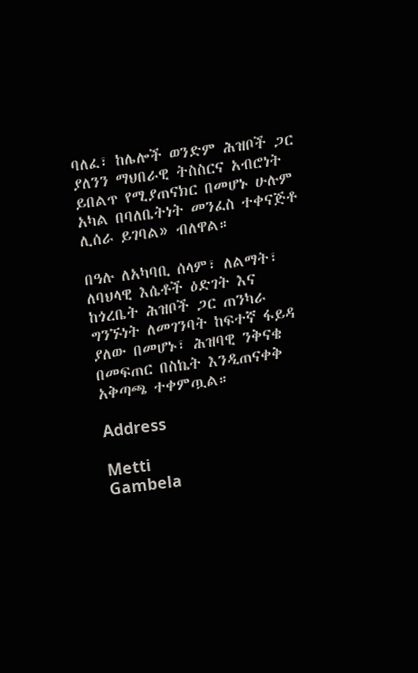ባለፈ፣ ከሌሎች ወንድም ሕዝቦች ጋር ያለንን ማህበራዊ ትስስርና አብሮነት ይበልጥ የሚያጠናክር በመሆኑ ሁሉም አካል በባለቤትነት መንፈስ ተቀናጅቶ ሊሰራ ይገባል» ብለዋል።

በዓሉ ለአካባቢ ሰላም፣ ለልማት፣ ለባህላዊ እሴቶች ዕድገት እና ከጎረቤት ሕዝቦች ጋር ጠንካራ ግንኙነት ለመገንባት ከፍተኛ ፋይዳ ያለው በመሆኑ፣ ሕዝባዊ ንቅናቄ በመፍጠር በስኬት እንዲጠናቀቅ አቅጣጫ ተቀምጧል።

Address

Metti
Gambela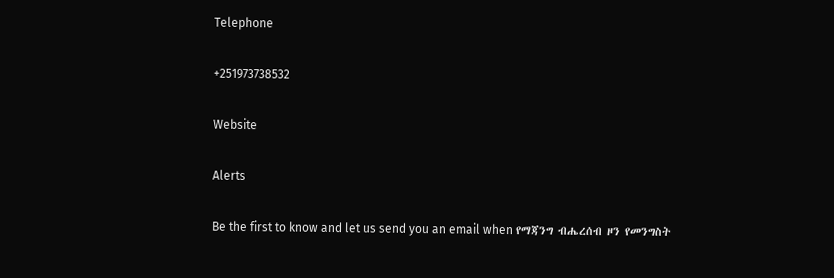Telephone

+251973738532

Website

Alerts

Be the first to know and let us send you an email when የማጃንግ ብሔረሰብ ዞን የመንግስት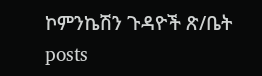ኮምንኬሽን ጉዳዮች ጽ/ቤት posts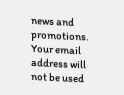news and promotions. Your email address will not be used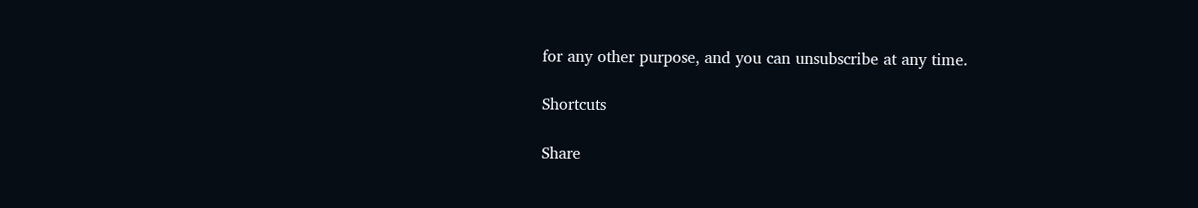for any other purpose, and you can unsubscribe at any time.

Shortcuts

Share